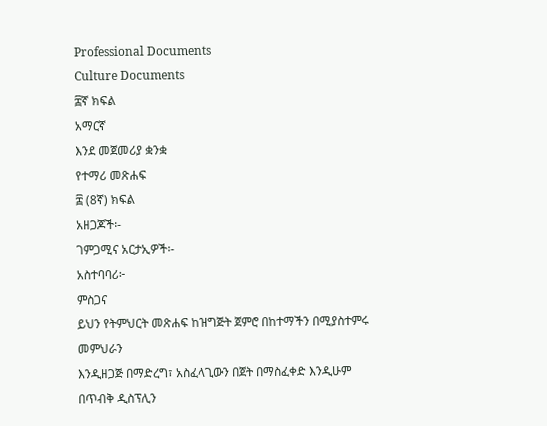Professional Documents
Culture Documents
፰ኛ ክፍል
አማርኛ
እንደ መጀመሪያ ቋንቋ
የተማሪ መጽሐፍ
፰ (8ኛ) ክፍል
አዘጋጆች፡-
ገምጋሚና አርታኢዎች፡-
አስተባባሪ፦
ምስጋና
ይህን የትምህርት መጽሐፍ ከዝግጅት ጀምሮ በከተማችን በሚያስተምሩ መምህራን
እንዲዘጋጅ በማድረግ፣ አስፈላጊውን በጀት በማስፈቀድ እንዲሁም በጥብቅ ዲስፕሊን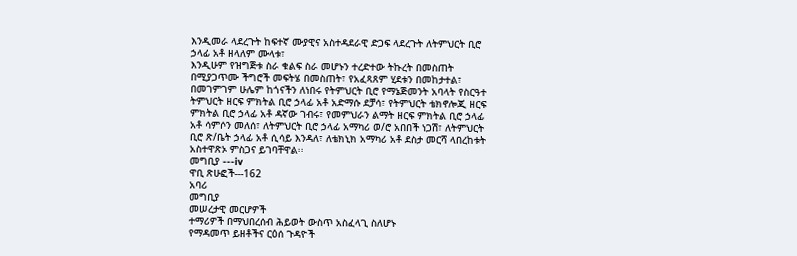እንዲመራ ላደረጉት ከፍተኛ ሙያዊና አስተዳደራዊ ድጋፍ ላደረጉት ለትምህርት ቢሮ
ኃላፊ አቶ ዘላለም ሙላቱ፣
እንዲሁም የዝግጅቱ ስራ ቁልፍ ስራ መሆኑን ተረድተው ትኩረት በመስጠት
በሚያጋጥሙ ችግሮች መፍትሄ በመስጠት፣ የአፈጻጸም ሂደቱን በመከታተል፣
በመገምገም ሁሌም ከጎናችን ለነበሩ የትምህርት ቢሮ የማኔጅመንት አባላት የስርዓተ
ትምህርት ዘርፍ ምክትል ቢሮ ኃላፊ አቶ አድማሱ ደቻሳ፣ የትምህርት ቴክኖሎጂ ዘርፍ
ምክትል ቢሮ ኃላፊ አቶ ዳኛው ገብሩ፣ የመምህራን ልማት ዘርፍ ምክትል ቢሮ ኃላፊ
አቶ ሳምሶን መለሰ፣ ለትምህርት ቢሮ ኃላፊ አማካሪ ወ/ሮ አበበች ነጋሽ፣ ለትምህርት
ቢሮ ጽ/ቤት ኃላፊ አቶ ሲሳይ እንዳለ፣ ለቴክኒክ አማካሪ አቶ ደስታ መርሻ ላበረከቱት
አስተዋጽኦ ምስጋና ይገባቸዋል፡፡
መግቢያ ---iv
ዋቢ ጽሁፎች---162
አባሪ
መግቢያ
መሠረታዊ መርሆዎች
ተማሪዎች በማህበረሰብ ሕይወት ውስጥ አስፈላጊ ስለሆኑ
የማዳመጥ ይዘቶችና ርዕሰ ጉዳዮች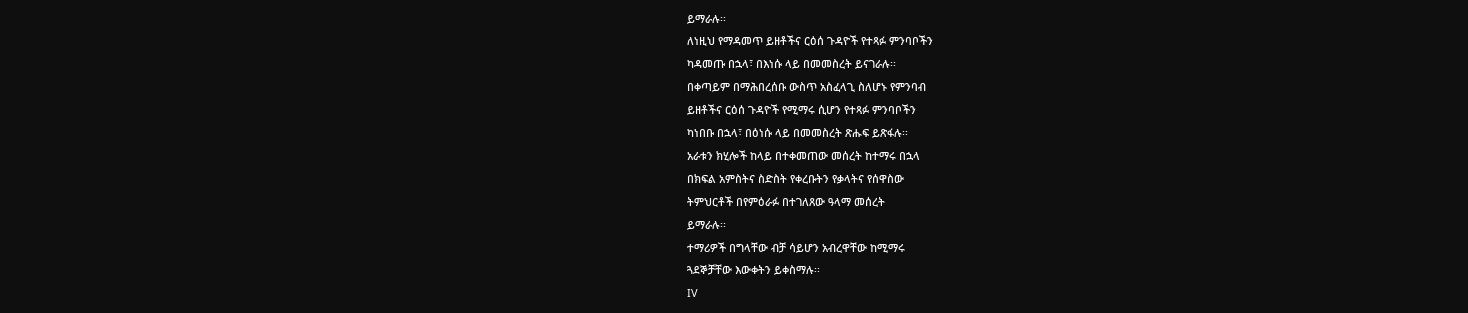ይማራሉ፡፡
ለነዚህ የማዳመጥ ይዘቶችና ርዕሰ ጉዳዮች የተጻፉ ምንባቦችን
ካዳመጡ በኋላ፣ በእነሱ ላይ በመመስረት ይናገራሉ፡፡
በቀጣይም በማሕበረሰቡ ውስጥ አስፈላጊ ስለሆኑ የምንባብ
ይዘቶችና ርዕሰ ጉዳዮች የሚማሩ ሲሆን የተጻፉ ምንባቦችን
ካነበቡ በኋላ፣ በዕነሱ ላይ በመመስረት ጽሑፍ ይጽፋሉ፡፡
አራቱን ክሂሎች ከላይ በተቀመጠው መሰረት ከተማሩ በኋላ
በክፍል አምስትና ስድስት የቀረቡትን የቃላትና የሰዋስው
ትምህርቶች በየምዕራፉ በተገለጸው ዓላማ መሰረት
ይማራሉ፡፡
ተማሪዎች በግላቸው ብቻ ሳይሆን አብረዋቸው ከሚማሩ
ጓደኞቻቸው እውቀትን ይቀስማሉ፡፡
IV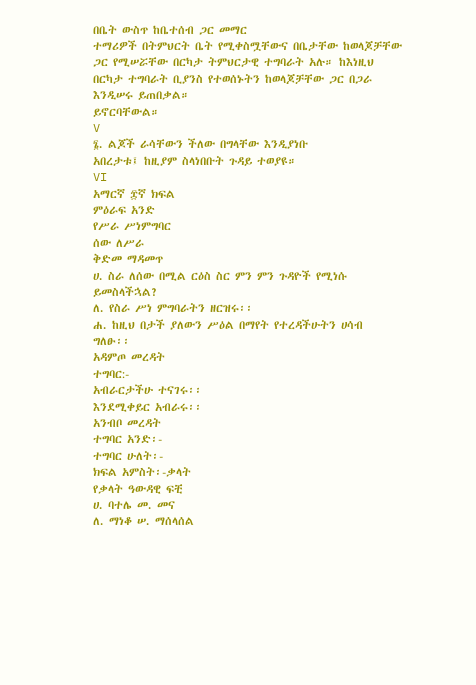በቤት ውስጥ ከቤተሰብ ጋር መማር
ተማሪዎች በትምህርት ቤት የሚቀስሟቸውና በቤታቸው ከወላጆቻቸው
ጋር የሚሠሯቸው በርካታ ትምህርታዊ ተግባራት አሉ። ከእነዚህ
በርካታ ተግባራት ቢያንስ የተወሰኑትን ከወላጆቻቸው ጋር በጋራ
እንዲሠሩ ይጠበቃል።
ይኖርባቸውል።
V
፮. ልጆች ራሳቸውን ችለው በግላቸው እንዲያነቡ
አበረታቱ፤ ከዚያም ስላነበቡት ጉዳይ ተወያዩ።
VI
አማርኛ ፰ኛ ክፍል
ምዕራፍ አንድ
የሥራ ሥነምግባር
ሰው ለሥራ
ቅድመ ማዳመጥ
ሀ. ስራ ለሰው በሚል ርዕስ ስር ምን ምን ጉዳዮች የሚነሱ
ይመስላችኋል?
ለ. የስራ ሥነ ምግባራትን ዘርዝሩ፡፡
ሐ. ከዚህ በታች ያለውን ሥዕል በማየት የተረዳችሁትን ሀሳብ
ግለፁ፡፡
አዳምጦ መረዳት
ተግባር:-
አብራርታችሁ ተናገሩ፡፡
እንደሚቀይር አብራሩ፡፡
አንብቦ መረዳት
ተግባር አንድ፡-
ተግባር ሁለት፡-
ክፍል አምስት፡-ቃላት
የቃላት ዓውዳዊ ፍቺ
ሀ. ባተሌ መ. መና
ለ. ማነቆ ሠ. ማሰላሰል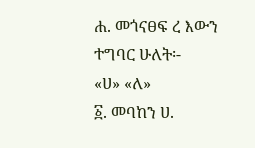ሐ. መጎናፀፍ ረ እውን
ተግባር ሁለት፡-
«ሀ» «ለ»
፩. መባከን ሀ.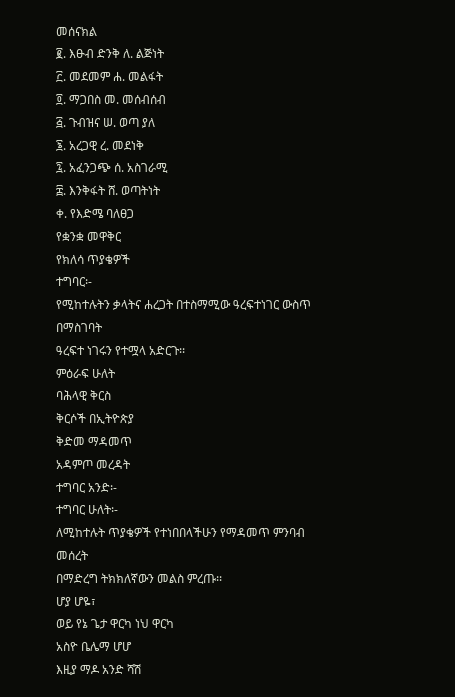መሰናክል
፪. እፁብ ድንቅ ለ. ልጅነት
፫. መደመም ሐ. መልፋት
፬. ማጋበስ መ. መሰብሰብ
፭. ጉብዝና ሠ. ወጣ ያለ
፮. አረጋዊ ረ. መደነቅ
፯. አፈንጋጭ ሰ. አስገራሚ
፰. እንቅፋት ሸ. ወጣትነት
ቀ. የእድሜ ባለፀጋ
የቋንቋ መዋቅር
የክለሳ ጥያቄዎች
ተግባር፡-
የሚከተሉትን ቃላትና ሐረጋት በተስማሚው ዓረፍተነገር ውስጥ
በማስገባት
ዓረፍተ ነገሩን የተሟላ አድርጉ፡፡
ምዕራፍ ሁለት
ባሕላዊ ቅርስ
ቅርሶች በኢትዮጵያ
ቅድመ ማዳመጥ
አዳምጦ መረዳት
ተግባር አንድ፡-
ተግባር ሁለት፡-
ለሚከተሉት ጥያቄዎች የተነበበላችሁን የማዳመጥ ምንባብ መሰረት
በማድረግ ትክክለኛውን መልስ ምረጡ፡፡
ሆያ ሆዬ፣
ወይ የኔ ጌታ ዋርካ ነህ ዋርካ
አስዮ ቤሌማ ሆሆ
እዚያ ማዶ አንድ ሻሽ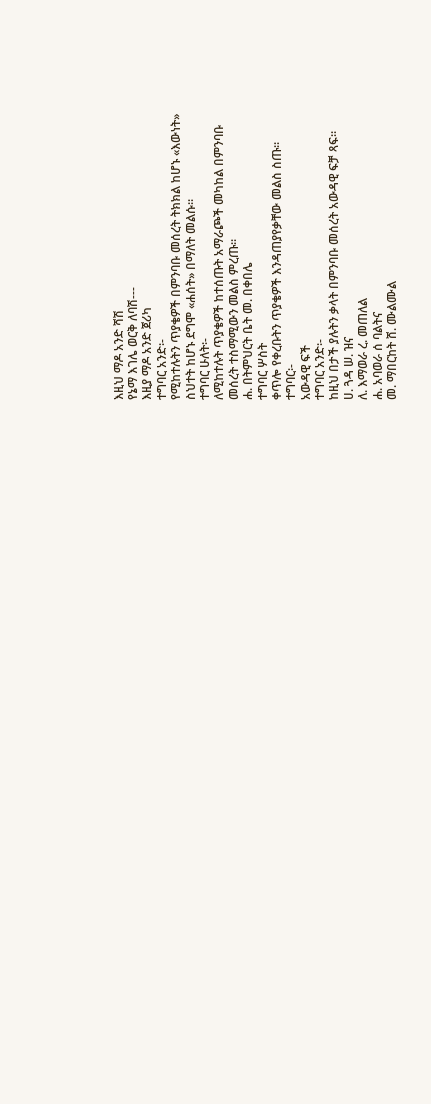እዚህ ማዶ አንድ ሻሽ
የኔማ እገሌ ወርቅ ለባሽ---
እዚያ ማዶ አንድ ጀሪካ
ተግባር አንድ፡-
የሚከተሉትን ጥያቄዎች በምንባቡ መሰረት ትክክል ከሆኑ «እውነት»
ስህተት ከሆኑ ደግሞ «ሐሰት» በማለት መልሱ፡፡
ተግባር ሁለት፡-
ለሚከተሉት ጥያቄዎች ከተሰጡት አማራጮች መካከል በምንባቡ
መሰረት ተስማሚውን መልስ ምረጡ፡፡
ሐ. በትምህርት ቤት መ. በቀበሌ
ተግባር ሦስት
ቀጥሎ የቀረቡትን ጥያቄዎች እንዳጠያየቃቸው መልስ ስጡ፡፡
ተግባር፡-
አውዳዊ ፍች
ተግባር አንድ፡-
ከዚህ በታች ያሉትን ቃላት በምንባቡ መሰረት አውዳዊ ፍቻ ጻፍ።
ሀ. ጓዳ ሠ. ዝና
ለ. እማወራ ረ. መጠለል
ሐ. አባወራ ሰ ባልትና
መ. ማበርከት ሸ. ሙልሙል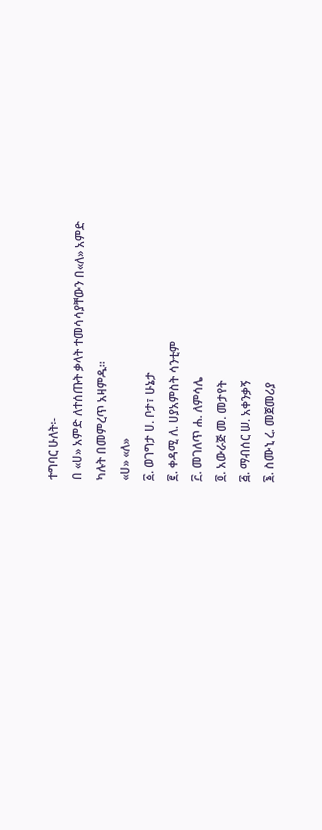ተግባር ሁለት፡-
በ «ሀ» አምድ ለተሰጡት ቃላት ተመሳሳያቸውን በ«ለ» አምድ
ካሉት በመምረጥ አዛምዱ፡፡
«ሀ» «ለ»
፩. ወገግታ ሀ. ቦታ፣ ሁኔታ
፪. ቀዳሚ ለ. ሀያአምስት ሳንቲም
፫. መገለጥ ሐ. ለምሳሌ
፬. አውራጅ መ. መታየት
፭. ማብሰር ሠ. አቀንቃኝ
፮. ስሙኒ ረ. መጀመሪያ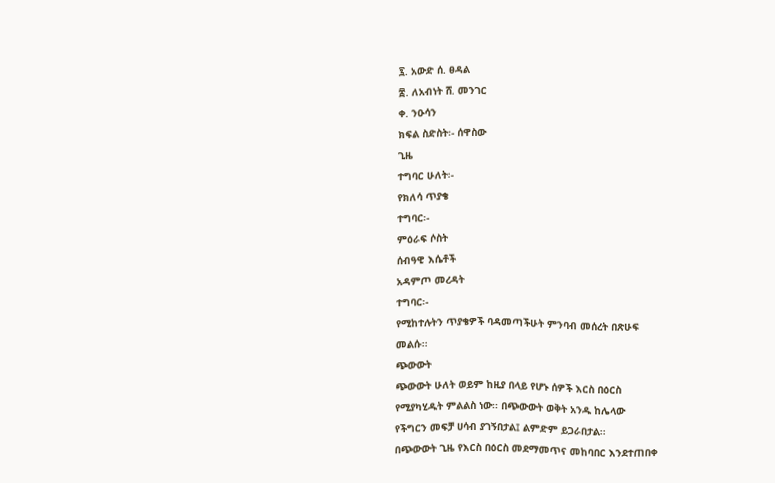፯. አውድ ሰ. ፀዳል
፰. ለአብነት ሸ. መንገር
ቀ. ንዑሳን
ክፍል ስድስት፡- ሰዋስው
ጊዜ
ተግባር ሁለት፡-
የክለሳ ጥያቄ
ተግባር፡-
ምዕራፍ ሶስት
ሰብዓዊ እሴቶች
አዳምጦ መረዳት
ተግባር፡-
የሚከተሉትን ጥያቄዎች ባዳመጣችሁት ምንባብ መሰረት በጽሁፍ
መልሱ፡፡
ጭውውት
ጭውውት ሁለት ወይም ከዚያ በላይ የሆኑ ሰዎች እርስ በዕርስ
የሚያካሂዱት ምልልስ ነው፡፡ በጭውውት ወቅት አንዱ ከሌላው
የችግርን መፍቻ ሀሳብ ያገኝበታል፤ ልምድም ይጋራበታል፡፡
በጭውውት ጊዜ የእርስ በዕርስ መደማመጥና መከባበር እንደተጠበቀ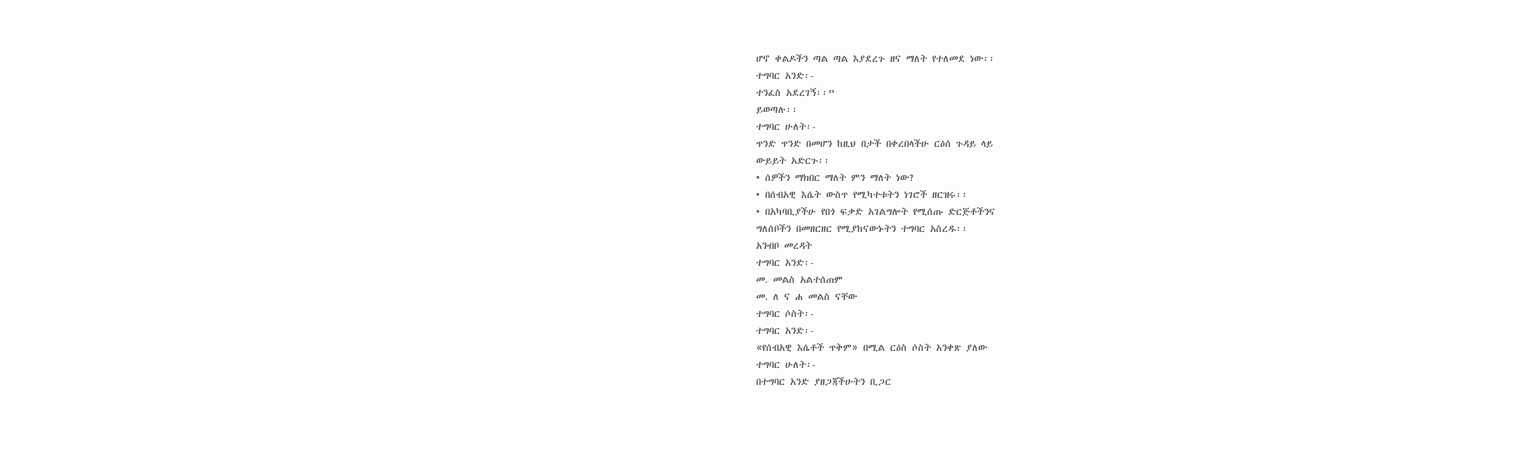ሆኖ ቀልዶችን ጣል ጣል እያደረጉ ዘና ማለት የተለመደ ነው፡፡
ተግባር አንድ፡-
ተንፈስ አደረገኝ፡፡”
ይወጣሉ፡፡
ተግባር ሁለት፡-
ጥንድ ጥንድ በመሆን ከዚህ በታች በቀረበላችሁ ርዕሰ ጉዳይ ላይ
ውይይት አድርጉ፡፡
• ሰዎችን ማክበር ማለት ምን ማለት ነው?
• በሰብአዊ እሴት ውስጥ የሚካተቱትን ነገሮች ዘርዝሩ፡፡
• በአካባቢያችሁ የበጎ ፍቃድ አገልግሎት የሚሰጡ ድርጅቶችንና
ግለሰቦችን በመዘርዘር የሚያከናውኑትን ተግባር አስረዱ፡፡
አንብቦ መረዳት
ተግባር አንድ፡-
መ. መልስ አልተሰጠም
መ. ለ ና ሐ መልስ ናቸው
ተግባር ሶስት፡-
ተግባር አንድ፡-
«የሰብአዊ እሴቶች ጥቅም» በሚል ርዕስ ሶስት አንቀጽ ያለው
ተግባር ሁለት፡-
በተግባር አንድ ያዘጋጃችሁትን ቢጋር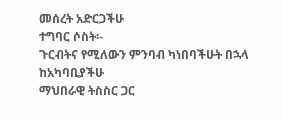መሰረት አድርጋችሁ
ተግባር ሶስት፡-
ጉርብትና የሚለውን ምንባብ ካነበባችሁት በኋላ ከአካባቢያችሁ
ማህበራዊ ትስስር ጋር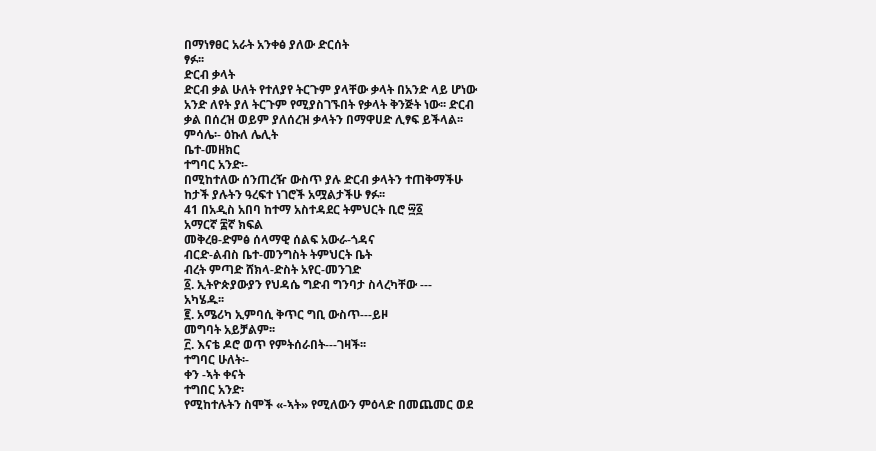በማነፃፀር አራት አንቀፅ ያለው ድርሰት
ፃፉ፡፡
ድርብ ቃላት
ድርብ ቃል ሁለት የተለያየ ትርጉም ያላቸው ቃላት በአንድ ላይ ሆነው
አንድ ለየት ያለ ትርጉም የሚያስገኙበት የቃላት ቅንጅት ነው፡፡ ድርብ
ቃል በሰረዝ ወይም ያለሰረዝ ቃላትን በማዋሀድ ሊፃፍ ይችላል፡፡
ምሳሌ፡- ዕኩለ ሌሊት
ቤተ-መዘክር
ተግባር አንድ፡-
በሚከተለው ሰንጠረዥ ውስጥ ያሉ ድርብ ቃላትን ተጠቅማችሁ
ከታች ያሉትን ዓረፍተ ነገሮች አሟልታችሁ ፃፉ፡፡
41 በአዲስ አበባ ከተማ አስተዳደር ትምህርት ቢሮ ፵፩
አማርኛ ፰ኛ ክፍል
መቅረፀ-ድምፅ ሰላማዊ ሰልፍ አውራ-ጎዳና
ብርድ-ልብስ ቤተ-መንግስት ትምህርት ቤት
ብረት ምጣድ ሸክላ-ድስት አየር-መንገድ
፩. ኢትዮጵያውያን የህዳሴ ግድብ ግንባታ ስላረካቸው ---
አካሄዱ፡፡
፪. አሜሪካ ኢምባሲ ቅጥር ግቢ ውስጥ---ይዞ
መግባት አይቻልም፡፡
፫. እናቴ ዶሮ ወጥ የምትሰራበት---ገዛች፡፡
ተግባር ሁለት፡-
ቀን -ኣት ቀናት
ተግበር አንድ፡
የሚከተሉትን ስሞች «-ኣት» የሚለውን ምዕላድ በመጨመር ወደ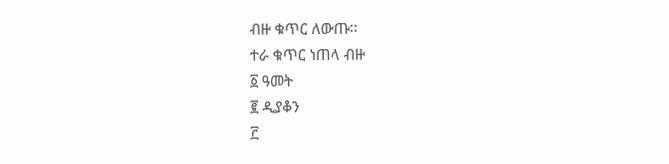ብዙ ቁጥር ለውጡ፡፡
ተራ ቁጥር ነጠላ ብዙ
፩ ዓመት
፪ ዲያቆን
፫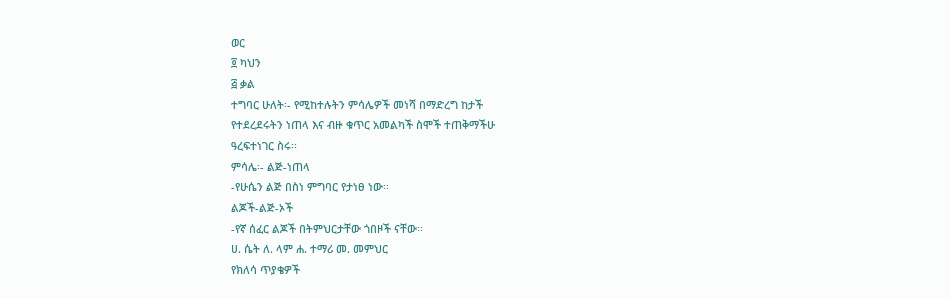ወር
፬ ካህን
፭ ቃል
ተግባር ሁለት፡- የሚከተሉትን ምሳሌዎች መነሻ በማድረግ ከታች
የተደረደሩትን ነጠላ እና ብዙ ቁጥር አመልካች ስሞች ተጠቅማችሁ
ዓረፍተነገር ስሩ፡፡
ምሳሌ፡- ልጅ-ነጠላ
-የሁሴን ልጅ በስነ ምግባር የታነፀ ነው፡፡
ልጆች-ልጅ-ኦች
-የኛ ሰፈር ልጆች በትምህርታቸው ጎበዞች ናቸው፡፡
ሀ. ሴት ለ. ላም ሐ. ተማሪ መ. መምህር
የክለሳ ጥያቄዎች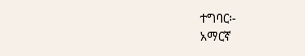ተግባር፡-
አማርኛ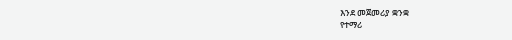እንደ መጀመሪያ ቋንቋ
የተማሪ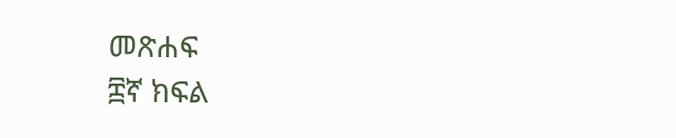መጽሐፍ
፰ኛ ክፍል